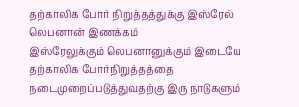தற்காலிக போர் நிறுத்தத்துக்கு இஸ்ரேல் லெபனான் இணக்கம்
இஸ்ரேலுக்கும் லெபனானுக்கும் இடையே தற்காலிக போர்நிறுத்தத்தை நடைமுறைப்படுத்துவதற்கு இரு நாடுகளும்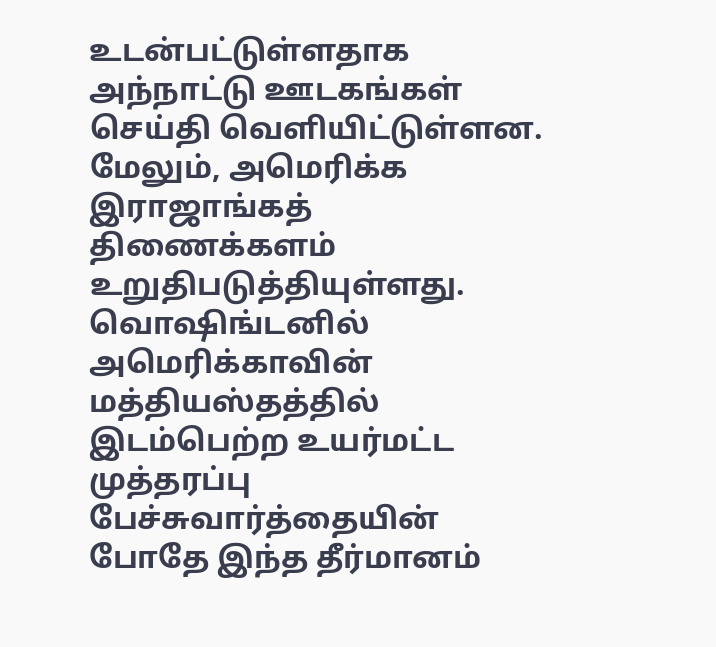உடன்பட்டுள்ளதாக அந்நாட்டு ஊடகங்கள் செய்தி வெளியிட்டுள்ளன.
மேலும், அமெரிக்க இராஜாங்கத் திணைக்களம் உறுதிபடுத்தியுள்ளது.
வொஷிங்டனில் அமெரிக்காவின் மத்தியஸ்தத்தில் இடம்பெற்ற உயர்மட்ட முத்தரப்பு பேச்சுவார்த்தையின் போதே இந்த தீர்மானம்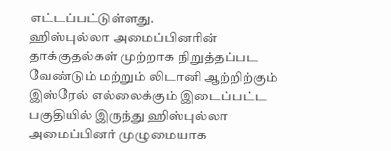எட்டப்பட்டுள்ளது.
ஹிஸ்புல்லா அமைப்பினரின் தாக்குதல்கள் முற்றாக நிறுத்தப்பட வேண்டும் மற்றும் லிடானி ஆற்றிற்கும் இஸ்ரேல் எல்லைக்கும் இடைப்பட்ட பகுதியில் இருந்து ஹிஸ்புல்லா அமைப்பினர் முழுமையாக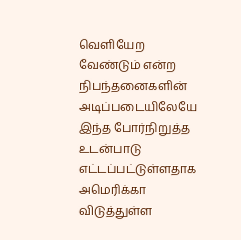வெளியேற வேண்டும் என்ற நிபந்தனைகளின் அடிப்படையிலேயே இந்த போர்நிறுத்த உடன்பாடு எட்டப்பட்டுள்ளதாக அமெரிக்கா விடுத்துள்ள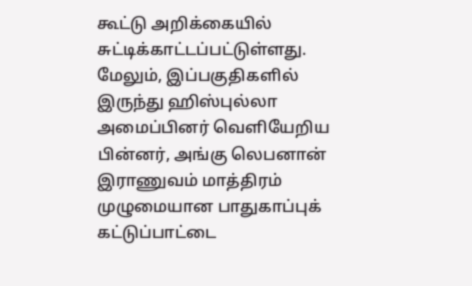கூட்டு அறிக்கையில் சுட்டிக்காட்டப்பட்டுள்ளது.
மேலும், இப்பகுதிகளில் இருந்து ஹிஸ்புல்லா அமைப்பினர் வெளியேறிய பின்னர், அங்கு லெபனான் இராணுவம் மாத்திரம் முழுமையான பாதுகாப்புக் கட்டுப்பாட்டை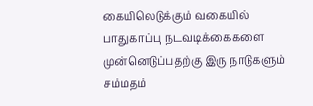கையிலெடுக்கும் வகையில் பாதுகாப்பு நடவடிக்கைகளை முன்னெடுப்பதற்கு இரு நாடுகளும் சம்மதம்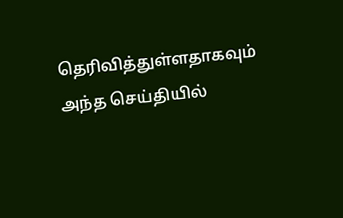தெரிவித்துள்ளதாகவும் அந்த செய்தியில்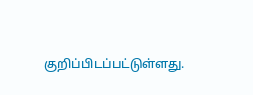குறிப்பிடப்பட்டுள்ளது.